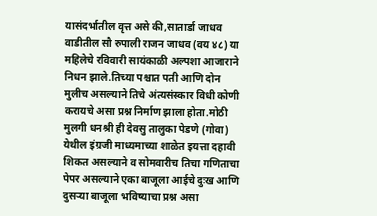यासंदर्भातील वृत्त असे की,सातार्डा जाधव वाडीतील सौ रुपाली राजन जाधव (वय ४८) या महिलेचे रविवारी सायंकाळी अल्पशा आजाराने निधन झाले.तिच्या पश्चात पती आणि दोन मुलीच असल्याने तिचे अंत्यसंस्कार विधी कोणी करायचे असा प्रश्न निर्माण झाला होता.मोठी मुलगी धनश्री ही देवसु तालुका पेडणे (गोवा) येथील इंग्रजी माध्यमाच्या शाळेत इयत्ता दहावी शिकत असल्याने व सोमवारीच तिचा गणिताचा पेपर असल्याने एका बाजूला आईचे दुःख आणि दुसऱ्या बाजूला भविष्याचा प्रश्न असा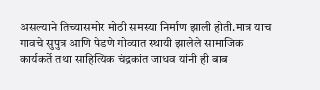असल्याने तिच्यासमोर मोठी समस्या निर्माण झाली होती.मात्र याच गावचे सुपुत्र आणि पेडणे गोव्यात स्थायी झालेले सामाजिक कार्यकर्ते तथा साहित्यिक चंद्रकांत जाधव यांनी ही बाब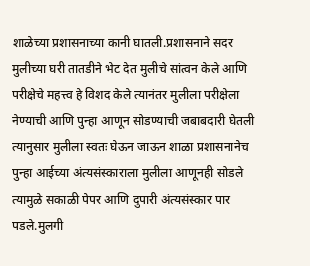शाळेच्या प्रशासनाच्या कानी घातली.प्रशासनाने सदर मुलीच्या घरी तातडीने भेट देत मुलीचे सांत्वन केले आणि परीक्षेचे महत्त्व हे विशद केले त्यानंतर मुलीला परीक्षेला नेण्याची आणि पुन्हा आणून सोडण्याची जबाबदारी घेतली त्यानुसार मुलीला स्वतः घेऊन जाऊन शाळा प्रशासनानेच पुन्हा आईच्या अंत्यसंस्काराला मुलीला आणूनही सोडले त्यामुळे सकाळी पेपर आणि दुपारी अंत्यसंस्कार पार पडले.मुलगी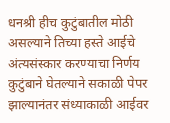धनश्री हीच कुटुंबातील मोठी असल्याने तिच्या हस्ते आईचे अंत्यसंस्कार करण्याचा निर्णय कुटुंबाने घेतल्याने सकाळी पेपर झाल्यानंतर संध्याकाळी आईवर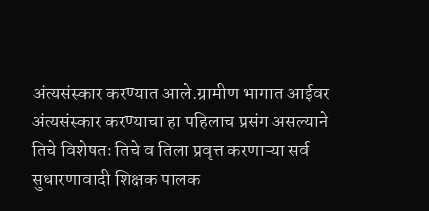अंत्यसंस्कार करण्यात आले.ग्रामीण भागात आईवर अंत्यसंस्कार करण्याचा हा पहिलाच प्रसंग असल्याने तिचे विशेषतः तिचे व तिला प्रवृत्त करणाऱ्या सर्व सुधारणावादी शिक्षक पालक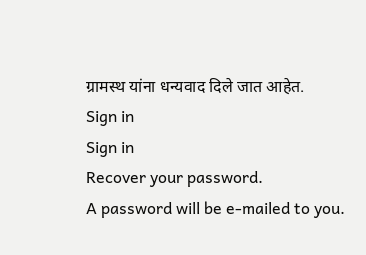ग्रामस्थ यांना धन्यवाद दिले जात आहेत.
Sign in
Sign in
Recover your password.
A password will be e-mailed to you.